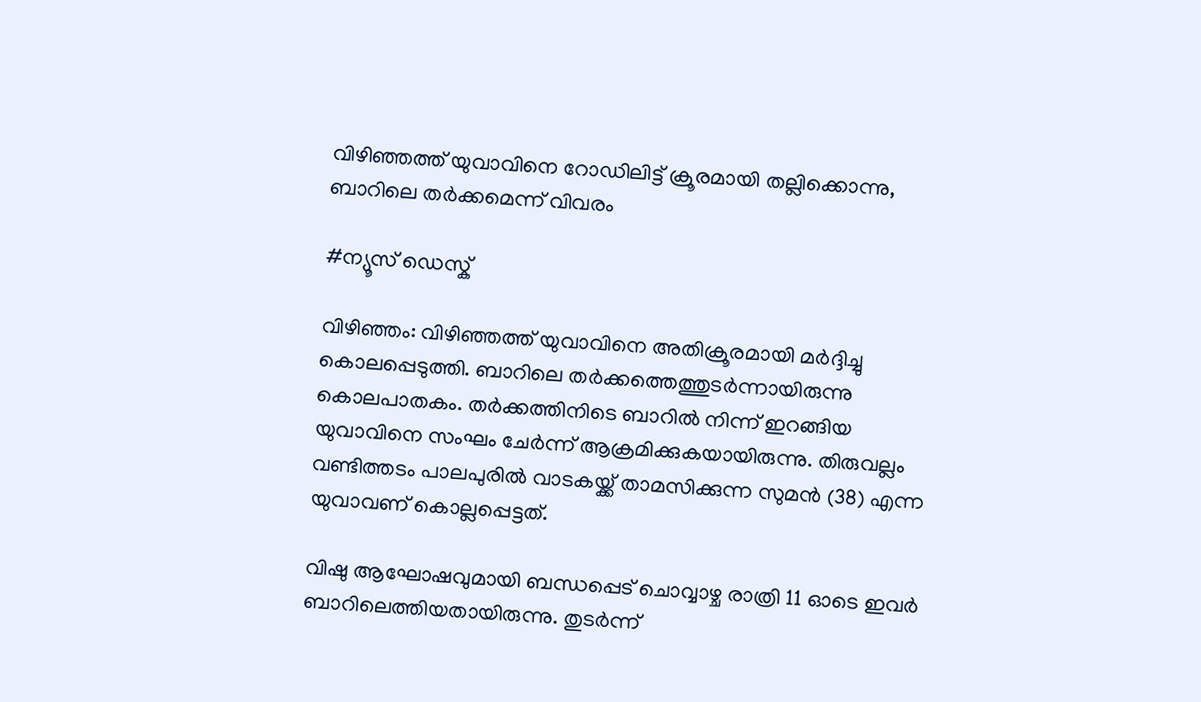വിഴിഞ്ഞത്ത് യുവാവിനെ റോഡിലിട്ട് ക്രൂരമായി തല്ലിക്കൊന്നു, ബാറിലെ തർക്കമെന്ന് വിവരം

#ന്യൂസ് ഡെസ്ക്

വിഴിഞ്ഞം: വിഴിഞ്ഞത്ത് യുവാവിനെ അതിക്രൂരമായി മർദ്ദിച്ചു കൊലപ്പെടുത്തി. ബാറിലെ തർക്കത്തെത്തുടർന്നായിരുന്നു കൊലപാതകം. തർക്കത്തിനിടെ ബാറിൽ നിന്ന് ഇറങ്ങിയ യുവാവിനെ സംഘം ചേർന്ന് ആക്രമിക്കുകയായിരുന്നു. തിരുവല്ലം വണ്ടിത്തടം പാലപുരിൽ വാടകയ്ക്ക് താമസിക്കുന്ന സുമൻ (38) എന്ന യുവാവണ് കൊല്ലപ്പെട്ടത്.

വിഷു ആഘോഷവുമായി ബന്ധപ്പെട് ചൊവ്വാഴ്ച രാത്രി 11 ഓടെ ഇവർ ബാറിലെത്തിയതായിരുന്നു. തുടർന്ന്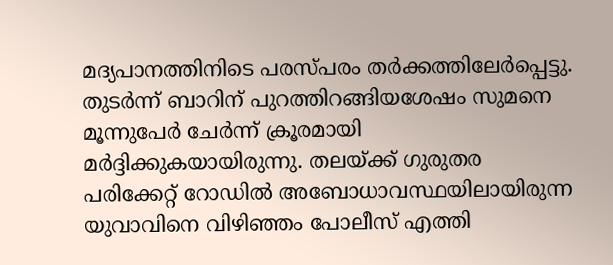മദ്യപാനത്തിനിടെ പരസ്പരം തർക്കത്തിലേർപ്പെട്ടു. തുടർന്ന് ബാറിന് പുറത്തിറങ്ങിയശേഷം സുമനെ മൂന്നുപേർ ചേർന്ന് ക്രൂരമായി മർദ്ദിക്കുകയായിരുന്നു. തലയ്ക്ക് ഗുരുതര പരിക്കേറ്റ് റോഡിൽ അബോധാവസ്ഥയിലായിരുന്ന യുവാവിനെ വിഴിഞ്ഞം പോലീസ് എത്തി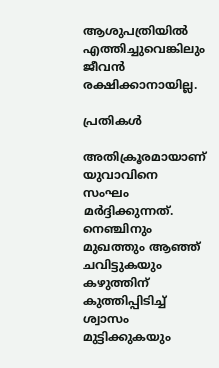ആശുപത്രിയിൽ എത്തിച്ചുവെങ്കിലും ജീവൻ രക്ഷിക്കാനായില്ല.

പ്രതികൾ

അതിക്രൂരമായാണ് യുവാവിനെ സംഘം മർദ്ദിക്കുന്നത്. നെഞ്ചിനും മുഖത്തും ആഞ്ഞ് ചവിട്ടുകയും കഴുത്തിന് കുത്തിപ്പിടിച്ച് ശ്വാസം മുട്ടിക്കുകയും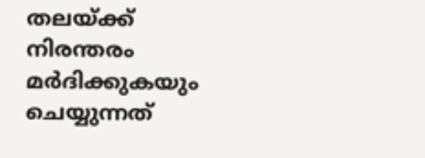തലയ്ക്ക് നിരന്തരം മർദിക്കുകയും ചെയ്യുന്നത്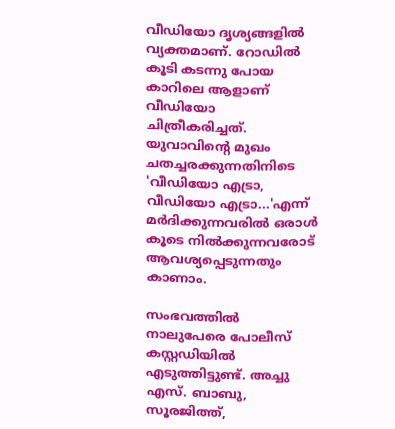വീഡിയോ ദൃശ്യങ്ങളിൽ വ്യക്തമാണ്. റോഡിൽ കൂടി കടന്നു പോയ കാറിലെ ആളാണ് വീഡിയോ ചിത്രീകരിച്ചത്. യുവാവിന്റെ മുഖം ചതച്ചരക്കുന്നതിനിടെ 'വീഡിയോ എട്രാ, വീഡിയോ എട്രാ...'എന്ന് മർദിക്കുന്നവരിൽ ഒരാൾ കൂടെ നിൽക്കുന്നവരോട് ആവശ്യപ്പെടുന്നതും കാണാം.

സംഭവത്തിൽ നാലുപേരെ പോലീസ് കസ്റ്റഡിയിൽ എടുത്തിട്ടുണ്ട്. അച്ചു എസ്. ബാബു, സൂരജിത്ത്,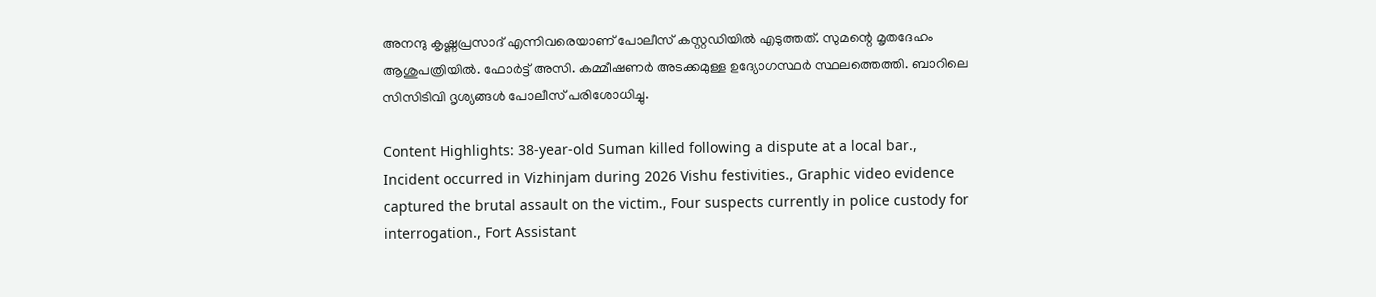അനന്ദു കൃഷ്ണപ്രസാദ് എന്നിവരെയാണ് പോലീസ് കസ്റ്റഡിയിൽ എടുത്തത്. സുമന്റെ മൃതദേഹം ആശുപത്രിയിൽ. ഫോർട്ട് അസി. കമ്മീഷണർ അടക്കമുള്ള ഉദ്യോഗസ്ഥർ സ്ഥലത്തെത്തി. ബാറിലെ സിസിടിവി ദൃശ്യങ്ങൾ പോലീസ് പരിശോധിച്ചു.

Content Highlights: 38-year-old Suman killed following a dispute at a local bar., Incident occurred in Vizhinjam during 2026 Vishu festivities., Graphic video evidence captured the brutal assault on the victim., Four suspects currently in police custody for interrogation., Fort Assistant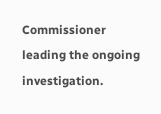Commissioner leading the ongoing investigation.